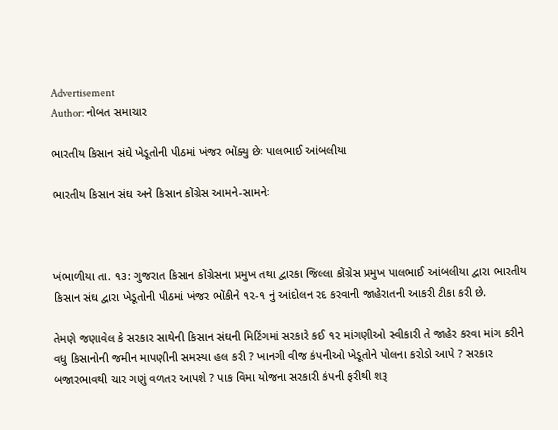Advertisement
Author: નોબત સમાચાર

ભારતીય કિસાન સંઘે ખેડૂતોની પીઠમાં ખંજર ભોંક્યુ છેઃ પાલભાઈ આંબલીયા

ભારતીય કિસાન સંઘ અને કિસાન કોંગ્રેસ આમને-સામનેઃ



ખંભાળીયા તા. ૧૩: ગુજરાત કિસાન કોંગ્રેસના પ્રમુખ તથા દ્વારકા જિલ્લા કોંગ્રેસ પ્રમુખ પાલભાઈ આંબલીયા દ્વારા ભારતીય કિસાન સંઘ દ્વારા ખેડૂતોની પીઠમાં ખંજર ભોંકીને ૧૨-૧ નું આંદોલન રદ કરવાની જાહેરાતની આકરી ટીકા કરી છે.

તેમણે જણાવેલ કે સરકાર સાથેની કિસાન સંઘની મિટિંગમાં સરકારે કઈ ૧૨ માંગણીઓ સ્વીકારી તે જાહેર કરવા માંગ કરીને વધુ કિસાનોની જમીન માપણીની સમસ્યા હલ કરી ? ખાનગી વીજ કંપનીઓ ખેડૂતોને પોલના કરોડો આપે ? સરકાર બજારભાવથી ચાર ગણું વળતર આપશે ? પાક વિમા યોજના સરકારી કંપની ફરીથી શરૂ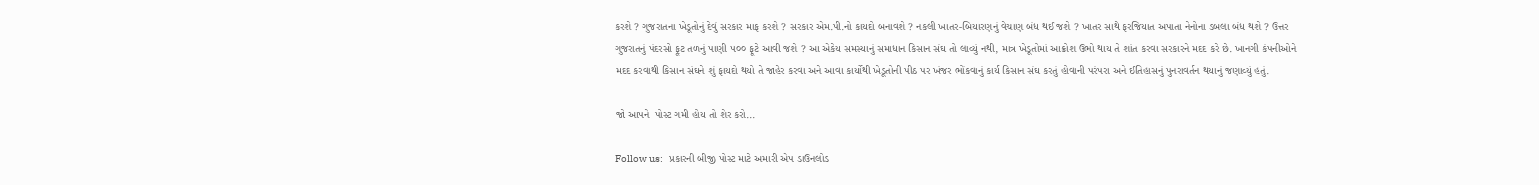કરશે ? ગુજરાતના ખેડૂતોનું દેવું સરકાર માફ કરશે ? સરકાર એમ.પી.નો કાયદો બનાવશે ? નકલી ખાતર-બિયારણનું વેચાણ બંધ થઈ જશે ? ખાતર સાથે ફરજિયાત અપાતા નેનોના ડબલા બંધ થશે ? ઉત્તર ગુજરાતનું પંદરસો ફૂટ તળનું પાણી ૫૦૦ ફૂટે આવી જશે ? આ એકેય સમસ્યાનું સમાધાન કિસાન સંઘ તો લાવ્યું નથી, માત્ર ખેડૂતોમાં આક્રોશ ઉભો થાય તે શાંત કરવા સરકારને મદદ કરે છે. ખાનગી કંપનીઓને મદદ કરવાથી કિસાન સંઘને શું ફાયદો થયો તે જાહેર કરવા અને આવા કાર્યોથી ખેડૂતોની પીઠ પર ખંજર ભોંકવાનું કાર્ય કિસાન સંઘ કરતું હોવાની પરંપરા અને ઈતિહાસનું પુનરાવર્તન થયાનું જણાવ્યું હતું.

જો આપને  પોસ્ટ ગમી હોય તો શેર કરો...

Follow us:   પ્રકારની બીજી પોસ્ટ માટે અમારી એપ ડાઉનલોડ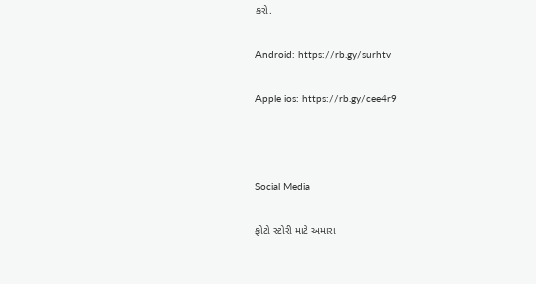કરો.

Android: https://rb.gy/surhtv

Apple ios: https://rb.gy/cee4r9



Social Media

ફોટો સ્ટોરી માટે અમારા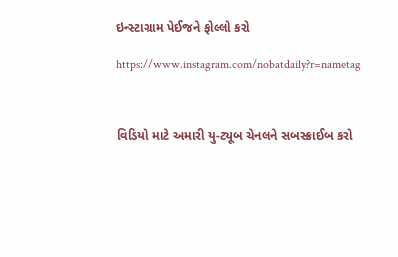ઇન્સ્ટાગ્રામ પેઈજને ફોલ્લો કરો

https://www.instagram.com/nobatdaily?r=nametag



વિડિયો માટે અમારી યુ-ટ્યૂબ ચેનલને સબસ્ક્રાઈબ કરો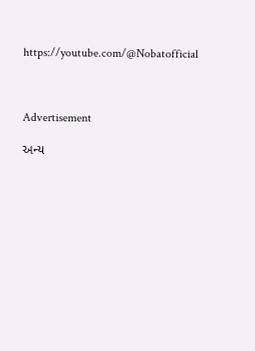https://youtube.com/@Nobatofficial



Advertisement

અન્ય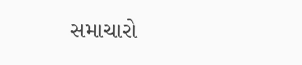સમાચારો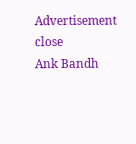Advertisement
close
Ank Bandh